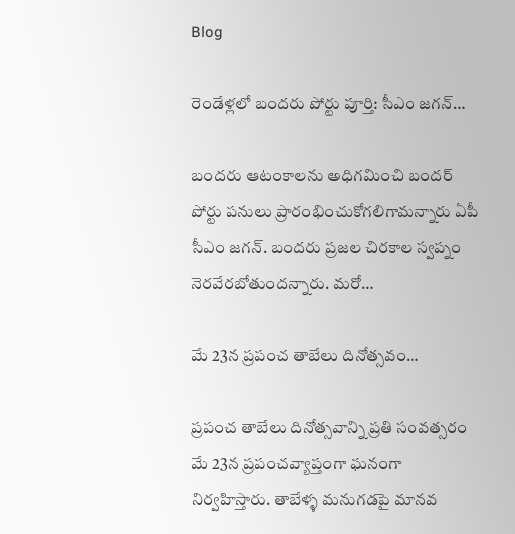Blog

రెండేళ్లలో బందరు పోర్టు పూర్తి: సీఎం జగన్‌…

బందరు ఆటంకాలను అధిగమించి బందర్‌ పోర్టు పనులు ప్రారంభించుకోగలిగామన్నారు ఏపీ సీఎం జగన్‌. బందరు ప్రజల చిరకాల స్వప్నం నెరవేరబోతుందన్నారు. మరో…

మే 23న ప్రపంచ తాబేలు దినోత్సవం…

ప్రపంచ తాబేలు దినోత్సవాన్ని ప్రతి సంవత్సరం మే 23న ప్రపంచవ్యాప్తంగా ఘనంగా నిర్వహిస్తారు. తాబేళ్ళ మనుగడపై మానవ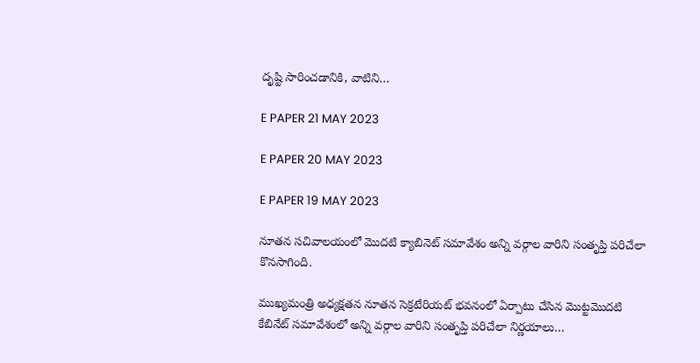దృష్టి సారించడానికి, వాటిని…

E PAPER 21 MAY 2023

E PAPER 20 MAY 2023

E PAPER 19 MAY 2023

నూతన సచివాలయంలో మొదటి క్యాబినెట్ సమావేశం అన్ని వర్గాల వారిని సంతృప్తి పరిచేలా కొనసాగింది.

ముఖ్యమంత్రి అధ్యక్షతన నూతన సెక్రటేరియట్ భవనంలో ఏర్పాటు చేసిన మొట్టమొదటి కేబినేట్ సమావేశంలో అన్ని వర్గాల వారిని సంతృప్తి పరిచేలా నిర్ణయాలు…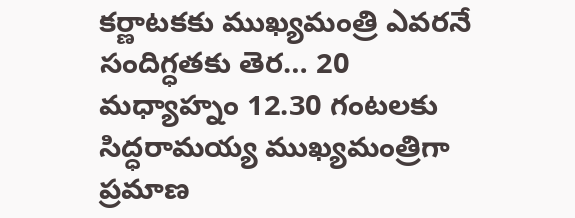కర్ణాటకకు ముఖ్యమంత్రి ఎవరనే సందిగ్ధతకు తెర… 20 మధ్యాహ్నం 12.30 గంటలకు సిద్ధరామయ్య ముఖ్యమంత్రిగా ప్రమాణ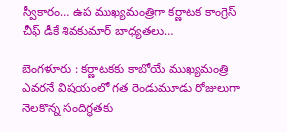స్వీకారం… ఉప ముఖ్యమంత్రిగా కర్ణాటక కాంగ్రెస్‌ చీఫ్‌ డీకే శివకుమార్‌ బాధ్యతలు…

బెంగళూరు : కర్ణాటకకు కాబోయే ముఖ్యమంత్రి ఎవరనే విషయంలో గత రెండుమూడు రోజులుగా నెలకొన్న సందిగ్ధతకు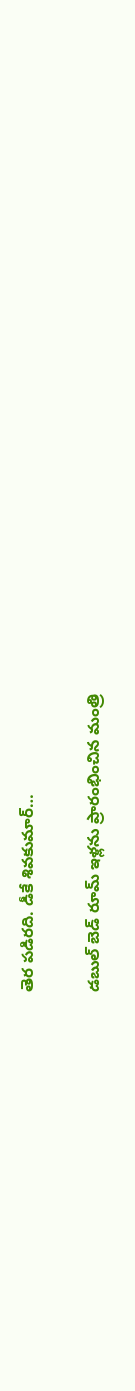తెర పడిరది. డీకే శివకుమార్‌…

డబుల్ బెడ్ రూమ్ ఇళ్లను ప్రారంభించిన మంత్రి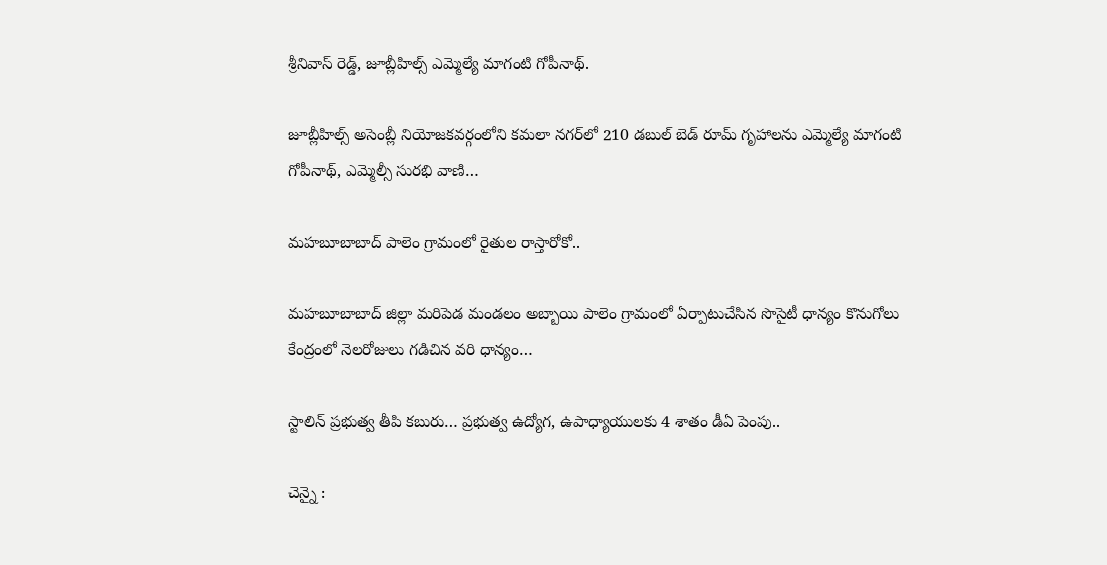శ్రీనివాస్ రెడ్డ్, జూబ్లీహిల్స్ ఎమ్మెల్యే మాగంటి గోపీనాథ్.

జూబ్లీహిల్స్ అసెంబ్లీ నియోజకవర్గంలోని కమలా నగర్‌లో 210 డబుల్ బెడ్ రూమ్ గృహాలను ఎమ్మెల్యే మాగంటి గోపీనాథ్, ఎమ్మెల్సీ సురభి వాణి…

మహబూబాబాద్‌ పాలెం గ్రామంలో రైతుల రాస్తారోకో..

మహబూబాబాద్‌ జిల్లా మరిపెడ మండలం అబ్బాయి పాలెం గ్రామంలో ఏర్పాటుచేసిన సొసైటీ ధాన్యం కొనుగోలు కేంద్రంలో నెలరోజులు గడిచిన వరి ధాన్యం…

స్టాలిన్‌ ప్రభుత్వ తీపి కబురు… ప్రభుత్వ ఉద్యోగ, ఉపాధ్యాయులకు 4 శాతం డీఏ పెంపు..

చెన్నై :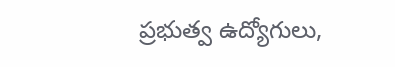ప్రభుత్వ ఉద్యోగులు,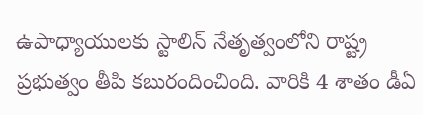ఉపాధ్యాయులకు స్టాలిన్‌ నేతృత్వంలోని రాష్ట్ర ప్రభుత్వం తీపి కబురందించింది. వారికి 4 శాతం డీఏ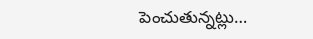పెంచుతున్నట్లు…